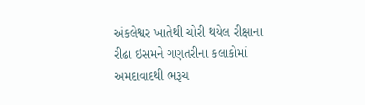અંકલેશ્વર ખાતેથી ચોરી થયેલ રીક્ષાના રીઢા ઇસમને ગણતરીના કલાકોમાં અમદાવાદથી ભરૂચ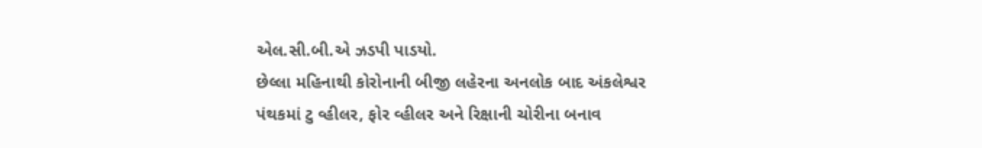એલ.સી.બી.એ ઝડપી પાડયો.
છેલ્લા મહિનાથી કોરોનાની બીજી લહેરના અનલોક બાદ અંકલેશ્વર પંથકમાં ટુ વ્હીલર, ફોર વ્હીલર અને રિક્ષાની ચોરીના બનાવ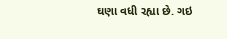ઘણા વધી રહ્યા છે. ગઇ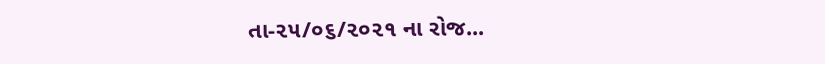તા-૨૫/૦૬/૨૦૨૧ ના રોજ...